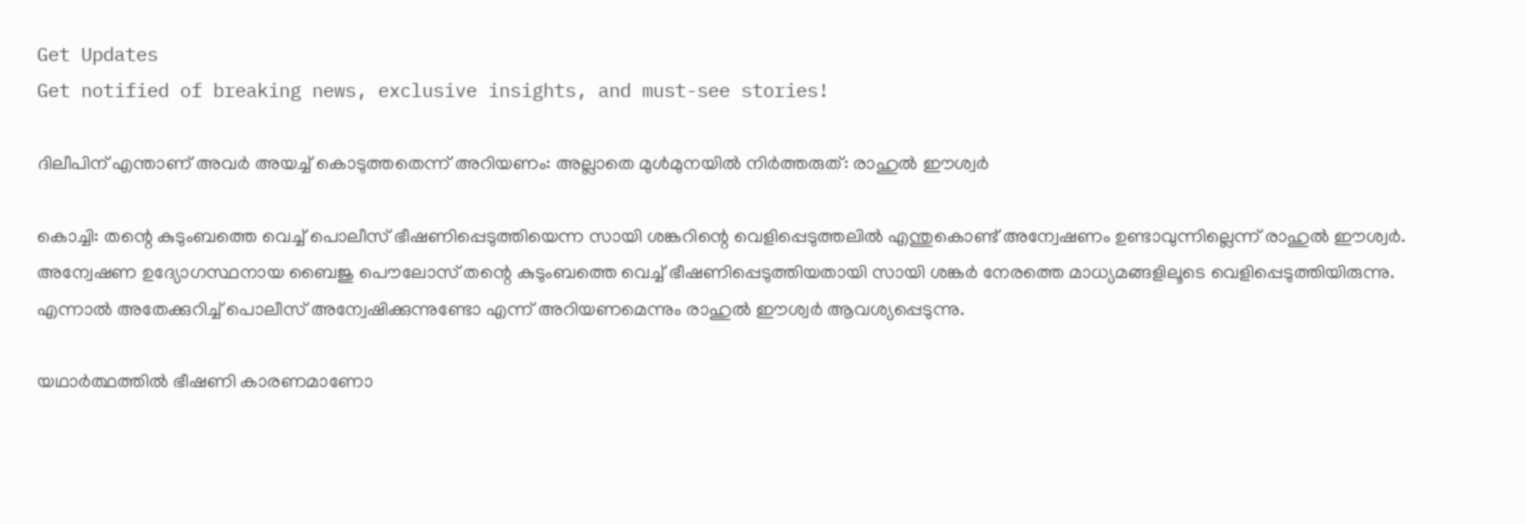Get Updates
Get notified of breaking news, exclusive insights, and must-see stories!

ദിലീപിന് എന്താണ് അവർ അയച്ച് കൊടുത്തതെന്ന് അറിയണം: അല്ലാതെ മുള്‍മുനയില്‍ നിർത്തരുത്: രാഹുല്‍ ഈശ്വർ

കൊച്ചി: തന്റെ കുടുംബത്തെ വെച്ച് പൊലീസ് ഭീഷണിപ്പെടുത്തിയെന്ന സായി ശങ്കറിന്റെ വെളിപ്പെടുത്തലില്‍ എന്തുകൊണ്ട് അന്വേഷണം ഉണ്ടാവുന്നില്ലെന്ന് രാഹുല്‍ ഈശ്വർ. അന്വേഷണ ഉദ്യോഗസ്ഥനായ ബൈജു പൌലോസ് തന്റെ കുടുംബത്തെ വെച്ച് ഭീഷണിപ്പെടുത്തിയതായി സായി ശങ്കർ നേരത്തെ മാധ്യമങ്ങളിലൂടെ വെളിപ്പെടുത്തിയിരുന്നു. എന്നാല്‍ അതേക്കുറിച്ച് പൊലീസ് അന്വേഷിക്കുന്നുണ്ടോ എന്ന് അറിയണമെന്നും രാഹുല്‍ ഈശ്വർ ആവശ്യപ്പെടുന്നു.

യഥാർത്ഥത്തില്‍ ഭീഷണി കാരണമാണോ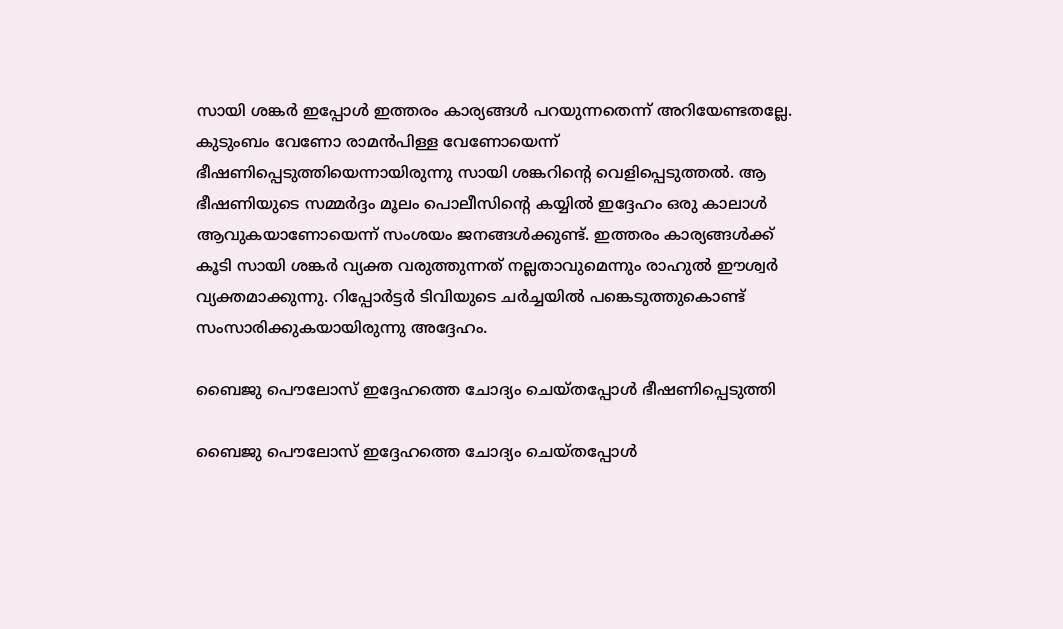സായി ശങ്കർ ഇപ്പോള്‍ ഇത്തരം കാര്യങ്ങള്‍ പറയുന്നതെന്ന് അറിയേണ്ടതല്ലേ. കുടുംബം വേണോ രാമന്‍പിള്ള വേണോയെന്ന് ഭീഷണിപ്പെടുത്തിയെന്നായിരുന്നു സായി ശങ്കറിന്റെ വെളിപ്പെടുത്തല്‍. ആ ഭീഷണിയുടെ സമ്മർദ്ദം മൂലം പൊലീസിന്റെ കയ്യില്‍ ഇദ്ദേഹം ഒരു കാലാള്‍ ആവുകയാണോയെന്ന് സംശയം ജനങ്ങള്‍ക്കുണ്ട്. ഇത്തരം കാര്യങ്ങള്‍ക്ക് കൂടി സായി ശങ്കർ വ്യക്ത വരുത്തുന്നത് നല്ലതാവുമെന്നും രാഹുല്‍ ഈശ്വർ വ്യക്തമാക്കുന്നു. റിപ്പോർട്ടർ ടിവിയുടെ ചർച്ചയില്‍ പങ്കെടുത്തുകൊണ്ട് സംസാരിക്കുകയായിരുന്നു അദ്ദേഹം.

ബൈജു പൌലോസ് ഇദ്ദേഹത്തെ ചോദ്യം ചെയ്തപ്പോള്‍ ഭീഷണിപ്പെടുത്തി

ബൈജു പൌലോസ് ഇദ്ദേഹത്തെ ചോദ്യം ചെയ്തപ്പോള്‍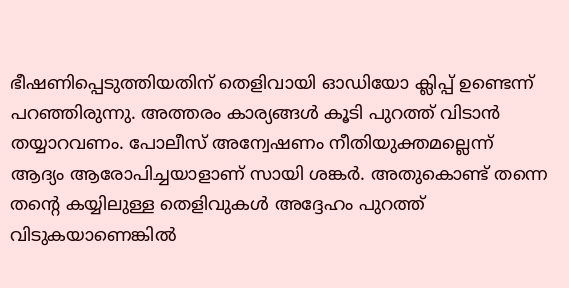ഭീഷണിപ്പെടുത്തിയതിന് തെളിവായി ഓഡിയോ ക്ലിപ്പ് ഉണ്ടെന്ന് പറഞ്ഞിരുന്നു. അത്തരം കാര്യങ്ങള്‍ കൂടി പുറത്ത് വിടാന്‍ തയ്യാറവണം. പോലീസ് അന്വേഷണം നീതിയുക്തമല്ലെന്ന് ആദ്യം ആരോപിച്ചയാളാണ് സായി ശങ്കർ. അതുകൊണ്ട് തന്നെ തന്റെ കയ്യിലുള്ള തെളിവുകള്‍ അദ്ദേഹം പുറത്ത് വിടുകയാണെങ്കില്‍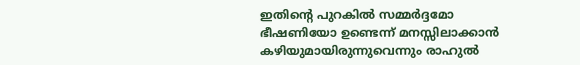ഇതിന്റെ പുറകില്‍ സമ്മർദ്ദമോ ഭീഷണിയോ ഉണ്ടെന്ന് മനസ്സിലാക്കാന്‍ കഴിയുമായിരുന്നുവെന്നും രാഹുല്‍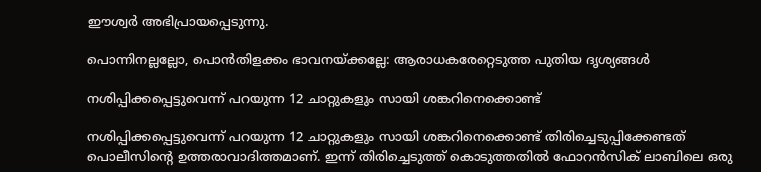ഈശ്വർ അഭിപ്രായപ്പെടുന്നു.

പൊന്നിനല്ലല്ലോ, പൊന്‍തിളക്കം ഭാവനയ്ക്കല്ലേ: ആരാധകരേറ്റെടുത്ത പുതിയ ദൃശ്യങ്ങള്‍

നശിപ്പിക്കപ്പെട്ടുവെന്ന് പറയുന്ന 12 ചാറ്റുകളും സായി ശങ്കറിനെക്കൊണ്ട്

നശിപ്പിക്കപ്പെട്ടുവെന്ന് പറയുന്ന 12 ചാറ്റുകളും സായി ശങ്കറിനെക്കൊണ്ട് തിരിച്ചെടുപ്പിക്കേണ്ടത് പൊലീസിന്റെ ഉത്തരാവാദിത്തമാണ്. ഇന്ന് തിരിച്ചെടുത്ത് കൊടുത്തതില്‍ ഫോറന്‍സിക് ലാബിലെ ഒരു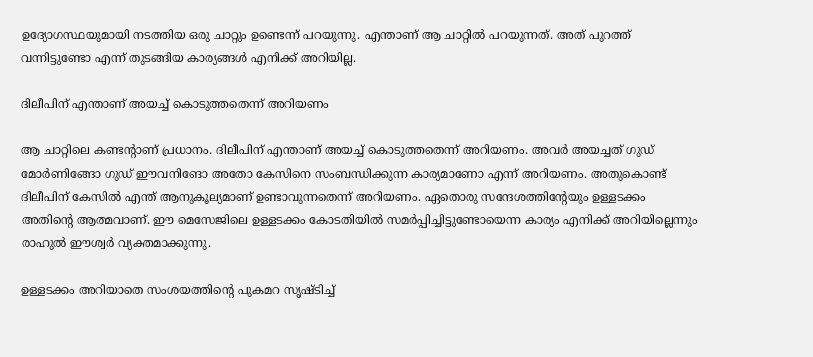ഉദ്യോഗസ്ഥയുമായി നടത്തിയ ഒരു ചാറ്റും ഉണ്ടെന്ന് പറയുന്നു. എന്താണ് ആ ചാറ്റില്‍ പറയുന്നത്. അത് പുറത്ത് വന്നിട്ടുണ്ടോ എന്ന് തുടങ്ങിയ കാര്യങ്ങള്‍ എനിക്ക് അറിയില്ല.

ദിലീപിന് എന്താണ് അയച്ച് കൊടുത്തതെന്ന് അറിയണം

ആ ചാറ്റിലെ കണ്ടന്റാണ് പ്രധാനം. ദിലീപിന് എന്താണ് അയച്ച് കൊടുത്തതെന്ന് അറിയണം. അവർ അയച്ചത് ഗുഡ് മോർണിങ്ങോ ഗുഡ് ഈവനിങോ അതോ കേസിനെ സംബന്ധിക്കുന്ന കാര്യമാണോ എന്ന് അറിയണം. അതുകൊണ്ട് ദിലീപിന് കേസില്‍ എന്ത് ആനുകൂല്യമാണ് ഉണ്ടാവുന്നതെന്ന് അറിയണം. ഏതൊരു സന്ദേശത്തിന്റേയും ഉള്ളടക്കം അതിന്റെ ആത്മവാണ്. ഈ മെസേജിലെ ഉള്ളടക്കം കോടതിയില്‍ സമർപ്പിച്ചിട്ടുണ്ടോയെന്ന കാര്യം എനിക്ക് അറിയില്ലെന്നും രാഹുല്‍ ഈശ്വർ വ്യക്തമാക്കുന്നു.

ഉള്ളടക്കം അറിയാതെ സംശയത്തിന്റെ പുകമറ സൃഷ്ടിച്ച്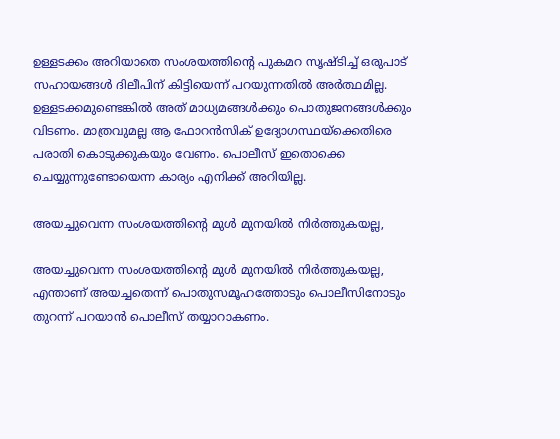ഉള്ളടക്കം അറിയാതെ സംശയത്തിന്റെ പുകമറ സൃഷ്ടിച്ച് ഒരുപാട് സഹായങ്ങള്‍ ദിലീപിന് കിട്ടിയെന്ന് പറയുന്നതില്‍ അർത്ഥമില്ല. ഉള്ളടക്കമുണ്ടെങ്കില്‍ അത് മാധ്യമങ്ങള്‍ക്കും പൊതുജനങ്ങള്‍ക്കും വിടണം. മാത്രവുമല്ല ആ ഫോറന്‍സിക് ഉദ്യോഗസ്ഥയ്ക്കെതിരെ പരാതി കൊടുക്കുകയും വേണം. പൊലീസ് ഇതൊക്കെ ചെയ്യുന്നുണ്ടോയെന്ന കാര്യം എനിക്ക് അറിയില്ല.

അയച്ചുവെന്ന സംശയത്തിന്റെ മുള്‍ മുനയില്‍ നിർത്തുകയല്ല,

അയച്ചുവെന്ന സംശയത്തിന്റെ മുള്‍ മുനയില്‍ നിർത്തുകയല്ല, എന്താണ് അയച്ചതെന്ന് പൊതുസമൂഹത്തോടും പൊലീസിനോടും തുറന്ന് പറയാന്‍ പൊലീസ് തയ്യാറാകണം.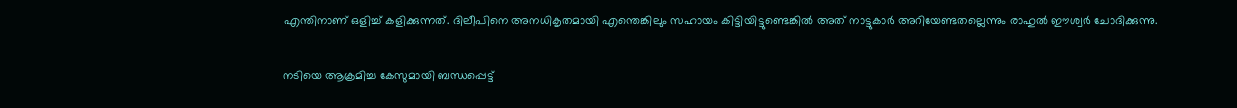എന്തിനാണ് ഒളിച്ച് കളിക്കുന്നത്. ദിലീപിനെ അനധികൃതമായി എന്തെങ്കിലും സഹായം കിട്ടിയിട്ടുണ്ടെങ്കില്‍ അത് നാട്ടുകാർ അറിയേണ്ടതല്ലെന്നും രാഹുല്‍ ഈശ്വർ ചോദിക്കുന്നു.

നടിയെ ആക്രമിച്ച കേസുമായി ബന്ധപ്പെട്ട്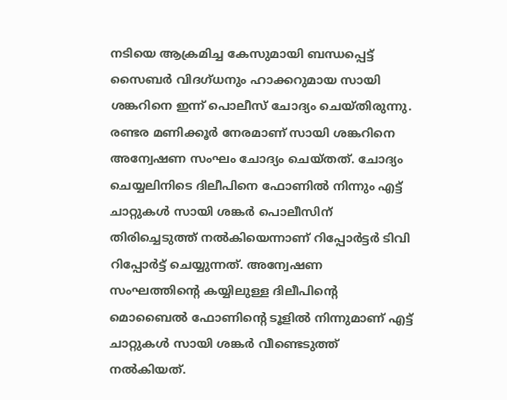നടിയെ ആക്രമിച്ച കേസുമായി ബന്ധപ്പെട്ട് സൈബർ വിദഗ്ധനും ഹാക്കറുമായ സായി ശങ്കറിനെ ഇന്ന് പൊലീസ് ചോദ്യം ചെയ്തിരുന്നു. രണ്ടര മണിക്കൂർ നേരമാണ് സായി ശങ്കറിനെ അന്വേഷണ സംഘം ചോദ്യം ചെയ്തത്. ചോദ്യം ചെയ്യലിനിടെ ദിലീപിനെ ഫോണില്‍ നിന്നും എട്ട് ചാറ്റുകള്‍ സായി ശങ്കർ പൊലീസിന് തിരിച്ചെടുത്ത് നല്‍കിയെന്നാണ് റിപ്പോർട്ടർ ടിവി റിപ്പോർട്ട് ചെയ്യുന്നത്. അന്വേഷണ സംഘത്തിന്റെ കയ്യിലുള്ള ദിലീപിന്റെ മൊബൈല്‍ ഫോണിന്റെ ടൂളില്‍ നിന്നുമാണ് എട്ട് ചാറ്റുകള്‍ സായി ശങ്കർ വീണ്ടെടുത്ത് നല്‍കിയത്.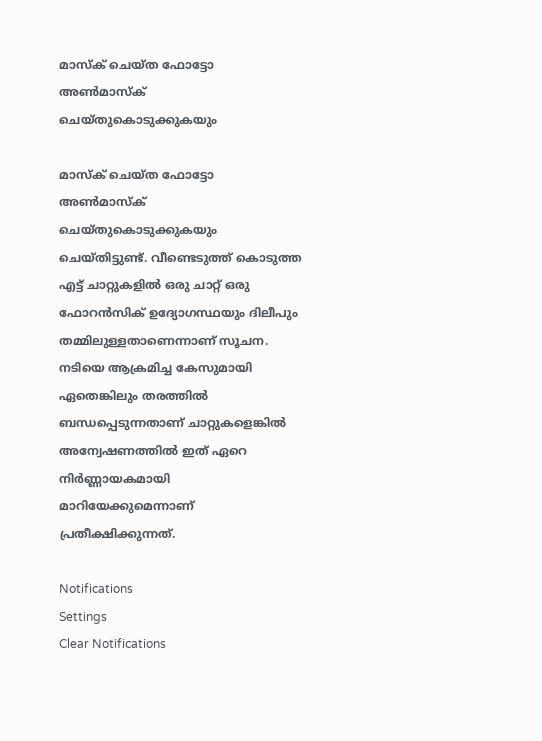മാസ്‌ക് ചെയ്ത ഫോട്ടോ അണ്‍മാസ്‌ക് ചെയ്തുകൊടുക്കുകയും

മാസ്‌ക് ചെയ്ത ഫോട്ടോ അണ്‍മാസ്‌ക് ചെയ്തുകൊടുക്കുകയും ചെയ്തിട്ടുണ്ട്. വീണ്ടെടുത്ത് കൊടുത്ത എട്ട് ചാറ്റുകളില്‍ ഒരു ചാറ്റ് ഒരു ഫോറന്‍സിക് ഉദ്യോഗസ്ഥയും ദിലീപും തമ്മിലുള്ളതാണെന്നാണ് സൂചന. നടിയെ ആക്രമിച്ച കേസുമായി ഏതെങ്കിലും തരത്തില്‍ ബന്ധപ്പെടുന്നതാണ് ചാറ്റുകളെങ്കില്‍ അന്വേഷണത്തില്‍ ഇത് ഏറെ നിർണ്ണായകമായി മാറിയേക്കുമെന്നാണ് പ്രതീക്ഷിക്കുന്നത്.

Notifications
Settings
Clear Notifications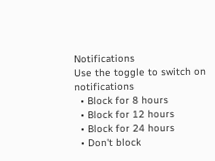Notifications
Use the toggle to switch on notifications
  • Block for 8 hours
  • Block for 12 hours
  • Block for 24 hours
  • Don't block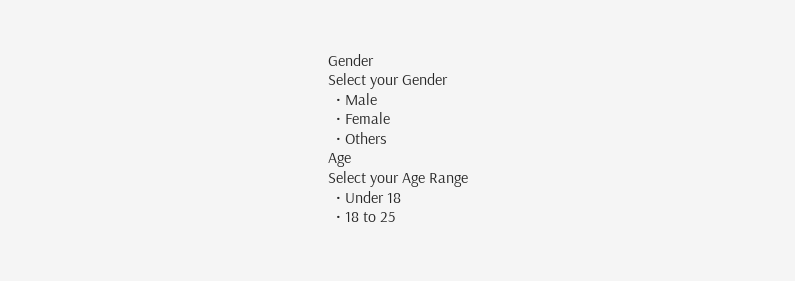Gender
Select your Gender
  • Male
  • Female
  • Others
Age
Select your Age Range
  • Under 18
  • 18 to 25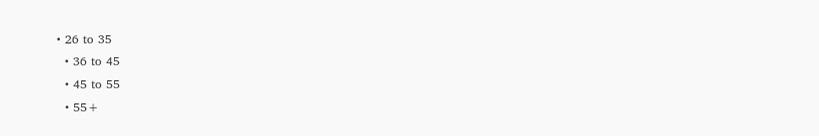• 26 to 35
  • 36 to 45
  • 45 to 55
  • 55+